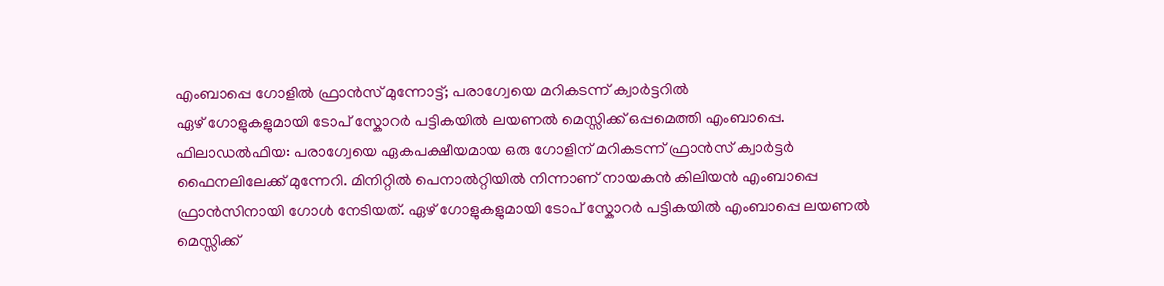എംബാപ്പെ ഗോളിൽ ഫ്രാൻസ് മുന്നോട്ട്; പരാഗ്വേയെ മറികടന്ന് ക്വാർട്ടറിൽ
ഏഴ് ഗോളുകളുമായി ടോപ് സ്കോറർ പട്ടികയിൽ ലയണൽ മെസ്സിക്ക് ഒപ്പമെത്തി എംബാപ്പെ.
ഫിലാഡൽഫിയ: പരാഗ്വേയെ ഏകപക്ഷീയമായ ഒരു ഗോളിന് മറികടന്ന് ഫ്രാൻസ് ക്വാർട്ടർ ഫൈനലിലേക്ക് മുന്നേറി. മിനിറ്റിൽ പെനാൽറ്റിയിൽ നിന്നാണ് നായകൻ കിലിയൻ എംബാപ്പെ ഫ്രാൻസിനായി ഗോൾ നേടിയത്. ഏഴ് ഗോളുകളുമായി ടോപ് സ്കോറർ പട്ടികയിൽ എംബാപ്പെ ലയണൽ മെസ്സിക്ക്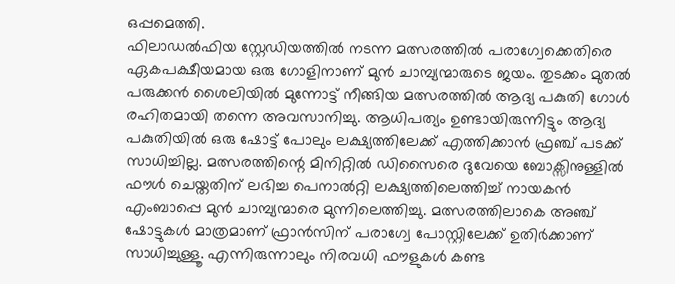ഒപ്പമെത്തി.
ഫിലാഡൽഫിയ സ്റ്റേഡിയത്തിൽ നടന്ന മത്സരത്തിൽ പരാഗ്വേക്കെതിരെ ഏകപക്ഷീയമായ ഒരു ഗോളിനാണ് മുൻ ചാമ്പ്യന്മാരുടെ ജയം. തുടക്കം മുതൽ പരുക്കൻ ശൈലിയിൽ മുന്നോട്ട് നീങ്ങിയ മത്സരത്തിൽ ആദ്യ പകുതി ഗോൾ രഹിതമായി തന്നെ അവസാനിച്ചു. ആധിപത്യം ഉണ്ടായിരുന്നിട്ടും ആദ്യ പകുതിയിൽ ഒരു ഷോട്ട് പോലും ലക്ഷ്യത്തിലേക്ക് എത്തിക്കാൻ ഫ്രഞ്ച് പടക്ക് സാധിച്ചില്ല. മത്സരത്തിന്റെ മിനിറ്റിൽ ഡിസൈരെ ദുവേയെ ബോക്സിനുള്ളിൽ ഫൗൾ ചെയ്തതിന് ലഭിച്ച പെനാൽറ്റി ലക്ഷ്യത്തിലെത്തിച്ച് നായകൻ എംബാപ്പെ മുൻ ചാമ്പ്യന്മാരെ മുന്നിലെത്തിച്ചു. മത്സരത്തിലാകെ അഞ്ച് ഷോട്ടുകൾ മാത്രമാണ് ഫ്രാൻസിന് പരാഗ്വേ പോസ്റ്റിലേക്ക് ഉതിർക്കാണ് സാധിച്ചുള്ളൂ. എന്നിരുന്നാലും നിരവധി ഫൗളുകൾ കണ്ട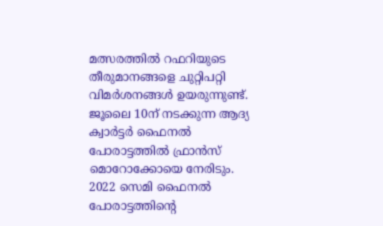മത്സരത്തിൽ റഫറിയുടെ തീരുമാനങ്ങളെ ചുറ്റിപറ്റി വിമർശനങ്ങൾ ഉയരുന്നുണ്ട്.
ജൂലൈ 10ന് നടക്കുന്ന ആദ്യ ക്വാർട്ടർ ഫൈനൽ പോരാട്ടത്തിൽ ഫ്രാൻസ് മൊറോക്കോയെ നേരിടും. 2022 സെമി ഫൈനൽ പോരാട്ടത്തിന്റെ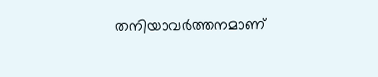തനിയാവർത്തനമാണ്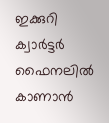ഇക്കുറി ക്വാർട്ടർ ഫൈനലിൽ കാണാൻ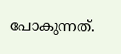പോകുന്നത്.